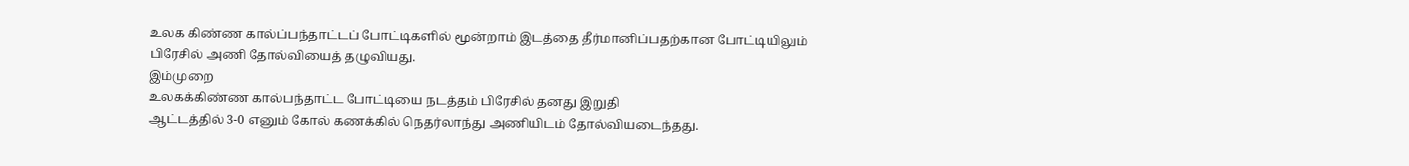உலக கிண்ண கால்ப்பந்தாட்டப் போட்டிகளில் மூன்றாம் இடத்தை தீர்மானிப்பதற்கான போட்டியிலும் பிரேசில் அணி தோல்வியைத் தழுவியது.
இம்முறை
உலகக்கிண்ண கால்பந்தாட்ட போட்டியை நடத்தம் பிரேசில் தனது இறுதி
ஆட்டத்தில் 3-0 எனும் கோல் கணக்கில் நெதர்லாந்து அணியிடம் தோல்வியடைந்தது.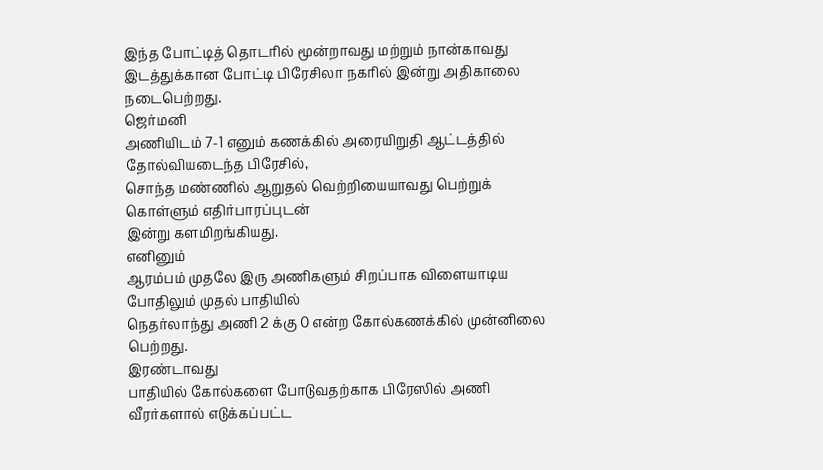இந்த போட்டித் தொடரில் மூன்றாவது மற்றும் நான்காவது இடத்துக்கான போட்டி பிரேசிலா நகரில் இன்று அதிகாலை நடைபெற்றது.
ஜெர்மனி
அணியிடம் 7-1 எனும் கணக்கில் அரையிறுதி ஆட்டத்தில் தோல்வியடைந்த பிரேசில்,
சொந்த மண்ணில் ஆறுதல் வெற்றியையாவது பெற்றுக் கொள்ளும் எதிர்பாரப்புடன்
இன்று களமிறங்கியது.
எனினும்
ஆரம்பம் முதலே இரு அணிகளும் சிறப்பாக விளையாடிய போதிலும் முதல் பாதியில்
நெதர்லாந்து அணி 2 க்கு 0 என்ற கோல்கணக்கில் முன்னிலை பெற்றது.
இரண்டாவது
பாதியில் கோல்களை போடுவதற்காக பிரேஸில் அணி வீரர்களால் எடுக்கப்பட்ட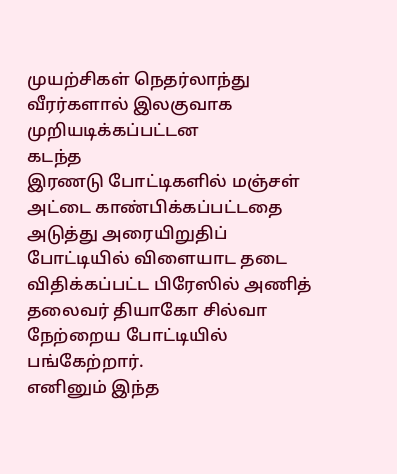முயற்சிகள் நெதர்லாந்து வீரர்களால் இலகுவாக முறியடிக்கப்பட்டன
கடந்த
இரணடு போட்டிகளில் மஞ்சள் அட்டை காண்பிக்கப்பட்டதை அடுத்து அரையிறுதிப்
போட்டியில் விளையாட தடை விதிக்கப்பட்ட பிரேஸில் அணித் தலைவர் தியாகோ சில்வா
நேற்றைய போட்டியில் பங்கேற்றார்.
எனினும் இந்த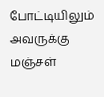போட்டியிலும் அவருக்கு மஞ்சள்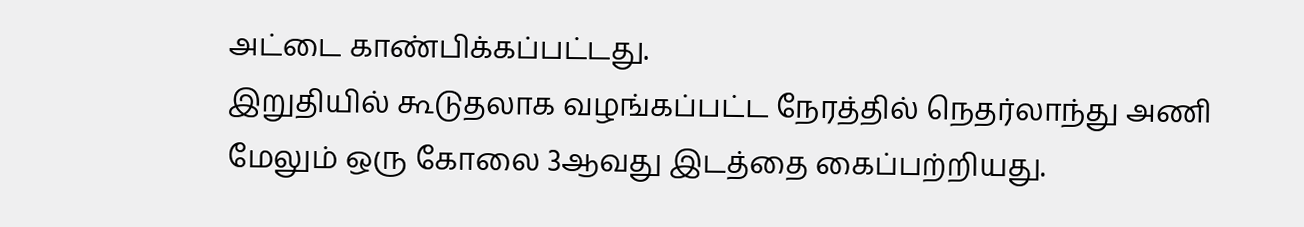அட்டை காண்பிக்கப்பட்டது.
இறுதியில் கூடுதலாக வழங்கப்பட்ட நேரத்தில் நெதர்லாந்து அணி மேலும் ஒரு கோலை 3ஆவது இடத்தை கைப்பற்றியது.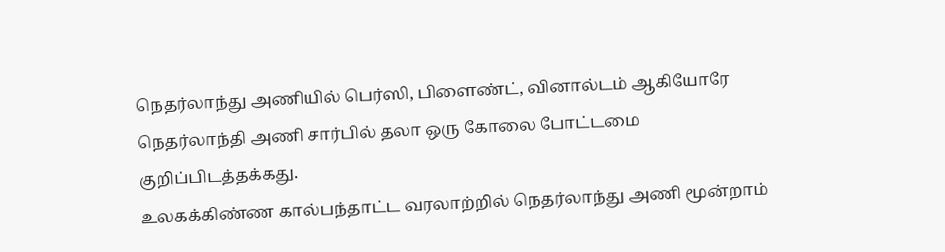நெதர்லாந்து அணியில் பெர்ஸி, பிளைண்ட், வினால்டம் ஆகியோரே நெதர்லாந்தி அணி சார்பில் தலா ஒரு கோலை போட்டமை குறிப்பிடத்தக்கது.
உலகக்கிண்ண கால்பந்தாட்ட வரலாற்றில் நெதர்லாந்து அணி மூன்றாம்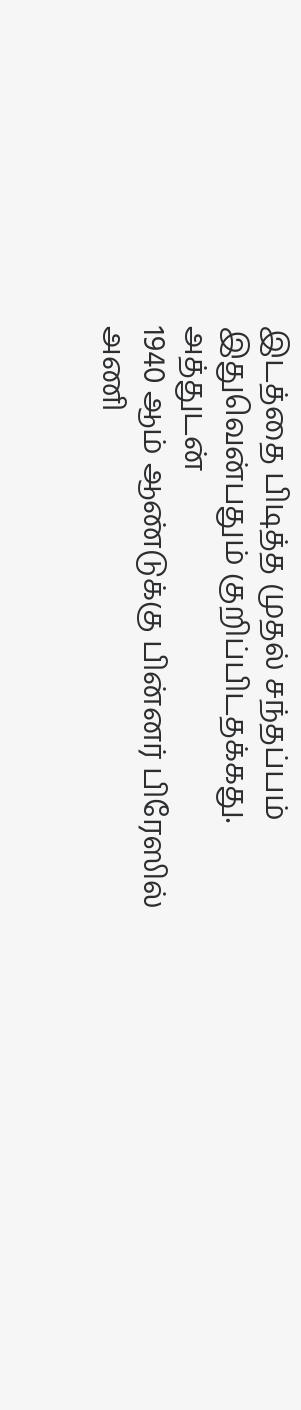இடத்தை பிடித்த முதல் சந்தப்பம் இதுவென்பதும் குறிப்பிடதக்கது.
அத்துடன்
1940 ஆம் ஆண்டுக்கு பின்னர் பிரேஸில் அணி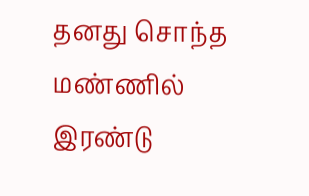தனது சொந்த மண்ணில் இரண்டு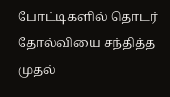போட்டிகளில் தொடர் தோல்வியை சந்தித்த முதல்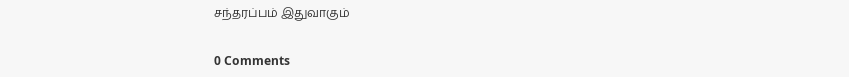சந்தரப்பம் இதுவாகும்


0 Comments